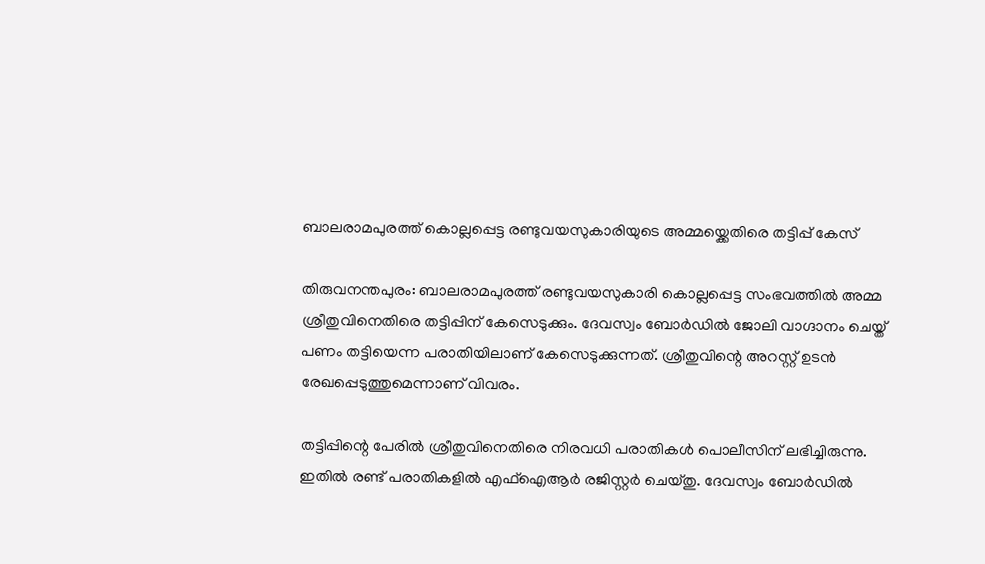ബാലരാമപുരത്ത് കൊല്ലപ്പെട്ട രണ്ടുവയസുകാരിയുടെ അമ്മയ്ക്കെതിരെ തട്ടിപ്പ് കേസ്

തിരുവനന്തപുരം: ബാലരാമപുരത്ത് രണ്ടുവയസുകാരി കൊല്ലപ്പെട്ട സംഭവത്തിൽ അമ്മ ശ്രീതുവിനെതിരെ തട്ടിപ്പിന് കേസെടുക്കും. ദേവസ്വം ബോർഡിൽ ജോലി വാഗ്ദാനം ചെയ്ത് പണം തട്ടിയെന്ന പരാതിയിലാണ് കേസെടുക്കുന്നത്. ശ്രീതുവിന്റെ അറസ്റ്റ് ഉടൻ രേഖപ്പെടുത്തുമെന്നാണ് വിവരം.

തട്ടിപ്പിന്റെ പേരിൽ ശ്രീതുവിനെതിരെ നിരവധി പരാതികൾ പൊലീസിന് ലഭിച്ചിരുന്നു. ഇതിൽ രണ്ട് പരാതികളിൽ എഫ്‌ഐആർ രജിസ്റ്റർ ചെയ്തു. ദേവസ്വം ബോർഡിൽ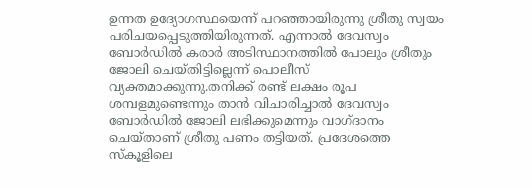ഉന്നത ഉദ്യോഗസ്ഥയെന്ന് പറഞ്ഞായിരുന്നു ശ്രീതു സ്വയം പരിചയപ്പെടുത്തിയിരുന്നത്. എന്നാൽ ദേവസ്വം ബോർഡിൽ കരാർ അടിസ്ഥാനത്തിൽ പോലും ശ്രീതും ജോലി ചെയ്തിട്ടില്ലെന്ന് പൊലീസ് വ്യക്തമാക്കുന്നു.തനിക്ക് രണ്ട് ലക്ഷം രൂപ ശമ്പളമുണ്ടെന്നും താൻ വിചാരിച്ചാൽ ദേവസ്വം ബോ‌ർഡിൽ ജോലി ലഭിക്കുമെന്നും വാഗ്ദാനം ചെയ്താണ് ശ്രീതു പണം തട്ടിയത്. പ്രദേശത്തെ സ്‌കൂളിലെ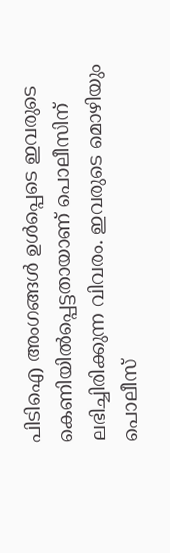പിടിഐ അംഗങ്ങൾ ഉൾപ്പെടെ ഇവരുടെ കെണിയിൽപ്പെട്ടതായാണ് പൊലീസിന് ലഭിച്ചിരിക്കുന്ന വിവരം. ഇവരുടെ മൊഴിയും പൊലീസ്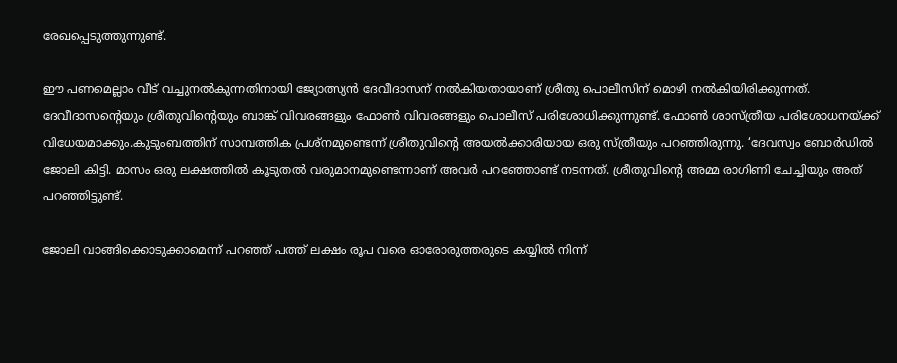രേഖപ്പെടുത്തുന്നുണ്ട്.

ഈ പണമെല്ലാം വീട് വച്ചുനൽകുന്നതിനായി ജ്യോത്സ്യൻ ദേവീദാസന് നൽകിയതായാണ് ശ്രീതു പൊലീസിന് മൊഴി നൽകിയിരിക്കുന്നത്. ദേവീദാസന്റെയും ശ്രീതുവിന്റെയും ബാങ്ക് വിവരങ്ങളും ഫോൺ വിവരങ്ങളും പൊലീസ് പരിശോധിക്കുന്നുണ്ട്. ഫോൺ ശാസ്‌ത്രീയ പരിശോധനയ്ക്ക് വിധേയമാക്കും.കുടുംബത്തിന് സാമ്പത്തിക പ്രശ്നമുണ്ടെന്ന് ശ്രീതുവിന്റെ അയൽക്കാരിയായ ഒരു സ്ത്രീയും പറഞ്ഞിരുന്നു. ‘ദേവസ്വം ബോർഡിൽ ജോലി കിട്ടി. മാസം ഒരു ലക്ഷത്തിൽ കൂടുതൽ വരുമാനമുണ്ടെന്നാണ് അവർ പറഞ്ഞോണ്ട് നടന്നത്. ശ്രീതുവിന്റെ അമ്മ രാഗിണി ചേച്ചിയും അത് പറഞ്ഞിട്ടുണ്ട്.

ജോലി വാങ്ങിക്കൊടുക്കാമെന്ന് പറഞ്ഞ് പത്ത് ലക്ഷം രൂപ വരെ ഓരോരുത്തരുടെ കയ്യിൽ നിന്ന്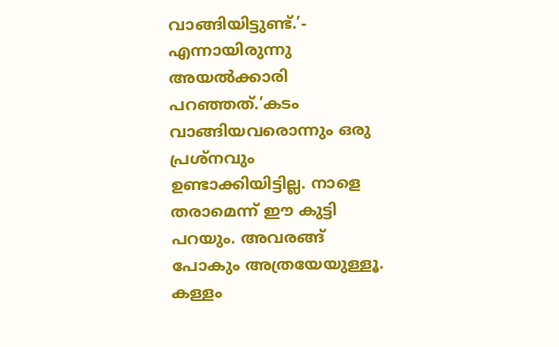വാങ്ങിയിട്ടുണ്ട്.’- എന്നായിരുന്നു അയൽക്കാരി പറഞ്ഞത്.’കടം വാങ്ങിയവരൊന്നും ഒരു പ്രശ്നവും ഉണ്ടാക്കിയിട്ടില്ല. നാളെ തരാമെന്ന് ഈ കുട്ടി പറയും. അവരങ്ങ് പോകും അത്രയേയുള്ളൂ. കള്ളം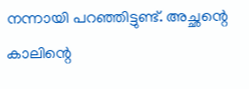നന്നായി പറഞ്ഞിട്ടുണ്ട്. അച്ഛന്റെ കാലിന്റെ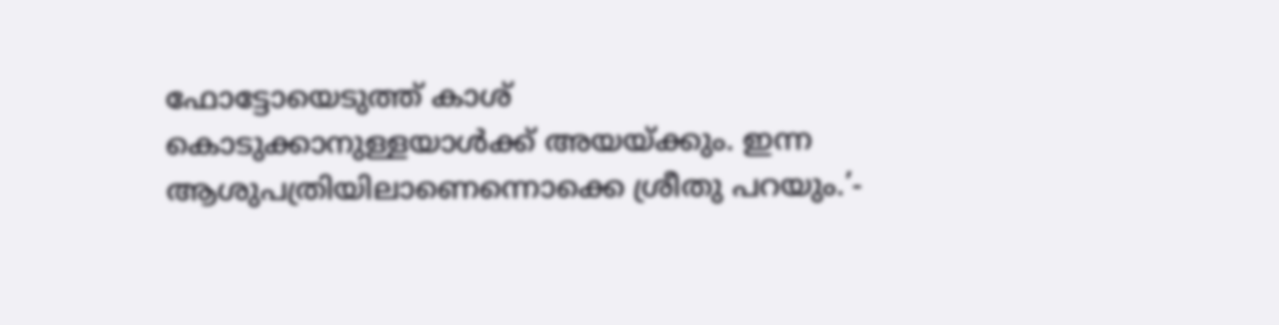ഫോട്ടോയെടുത്ത് കാശ് കൊടുക്കാനുള്ളയാൾക്ക് അയയ്ക്കും. ഇന്ന ആശുപത്രിയിലാണെന്നൊക്കെ ശ്രീതു പറയും.’-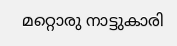മറ്റൊരു നാട്ടുകാരി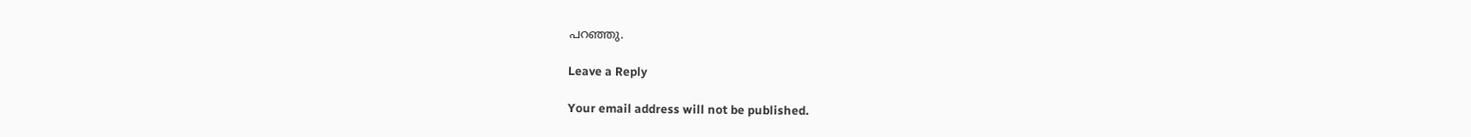പറഞ്ഞു.

Leave a Reply

Your email address will not be published.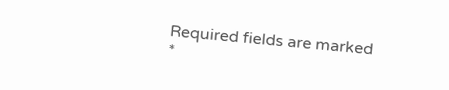Required fields are marked *